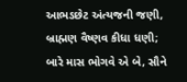આભડછેટ અંત્યજની જણી, બ્રાહ્મણ વૈષ્ણવ કીધા ધણી; બારે માસ ભોગવે એ બે, સૌને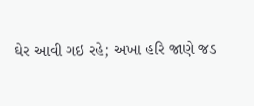ઘેર આવી ગઇ રહે; અખા હરિ જાણે જડ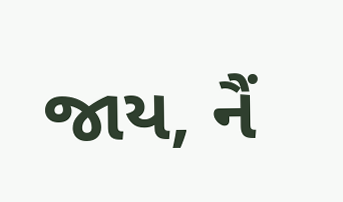જાય, નૈં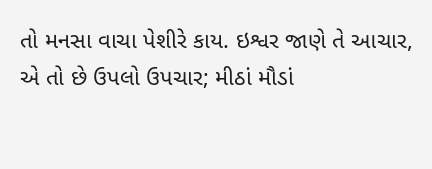તો મનસા વાચા પેશીરે કાય. ઇશ્વર જાણે તે આચાર, એ તો છે ઉપલો ઉપચાર; મીઠાં મૌડાં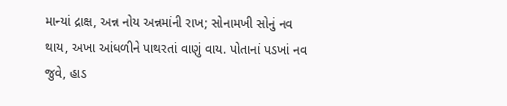માન્યાં દ્રાક્ષ, અન્ન નોય અન્નમાંની રાખ; સોનામખી સોનું નવ થાય, અખા આંધળીને પાથરતાં વાણું વાય. પોતાનાં પડખાં નવ જુવે, હાડ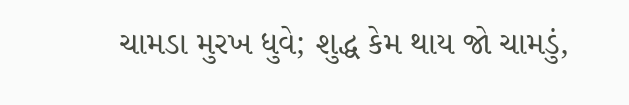ચામડા મુરખ ધુવે; શુદ્ધ કેમ થાય જો ચામડું,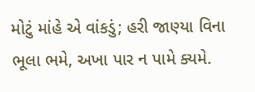મોટું માંહે એ વાંકડું; હરી જાણ્યા વિના ભૂલા ભમે, અખા પાર ન પામે ક્યમે.